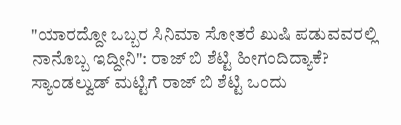"ಯಾರದ್ದೋ ಒಬ್ಬರ ಸಿನಿಮಾ ಸೋತರೆ ಖುಷಿ ಪಡುವವರಲ್ಲಿ ನಾನೊಬ್ಬ ಇದ್ದೀನಿ": ರಾಜ್ ಬಿ ಶೆಟ್ಟಿ ಹೀಗಂದಿದ್ಯಾಕೆ?
ಸ್ಯಾಂಡಲ್ವುಡ್ ಮಟ್ಟಿಗೆ ರಾಜ್ ಬಿ ಶೆಟ್ಟಿ ಒಂದು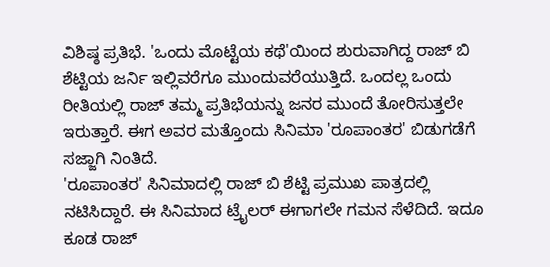ವಿಶಿಷ್ಠ ಪ್ರತಿಭೆ. 'ಒಂದು ಮೊಟ್ಟೆಯ ಕಥೆ'ಯಿಂದ ಶುರುವಾಗಿದ್ದ ರಾಜ್ ಬಿ ಶೆಟ್ಟಿಯ ಜರ್ನಿ ಇಲ್ಲಿವರೆಗೂ ಮುಂದುವರೆಯುತ್ತಿದೆ. ಒಂದಲ್ಲ ಒಂದು ರೀತಿಯಲ್ಲಿ ರಾಜ್ ತಮ್ಮ ಪ್ರತಿಭೆಯನ್ನು ಜನರ ಮುಂದೆ ತೋರಿಸುತ್ತಲೇ ಇರುತ್ತಾರೆ. ಈಗ ಅವರ ಮತ್ತೊಂದು ಸಿನಿಮಾ 'ರೂಪಾಂತರ' ಬಿಡುಗಡೆಗೆ ಸಜ್ಜಾಗಿ ನಿಂತಿದೆ.
'ರೂಪಾಂತರ' ಸಿನಿಮಾದಲ್ಲಿ ರಾಜ್ ಬಿ ಶೆಟ್ಟಿ ಪ್ರಮುಖ ಪಾತ್ರದಲ್ಲಿ ನಟಿಸಿದ್ದಾರೆ. ಈ ಸಿನಿಮಾದ ಟ್ರೈಲರ್ ಈಗಾಗಲೇ ಗಮನ ಸೆಳೆದಿದೆ. ಇದೂ ಕೂಡ ರಾಜ್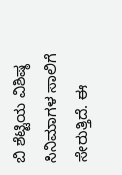ಬಿ ಶೆಟ್ಟಿಯ ವಿಶಿಷ್ಠ ಸಿನಿಮಾಗಳ ಸಾಲಿಗೆ ಸೇರುತ್ತಿದೆ. ಈ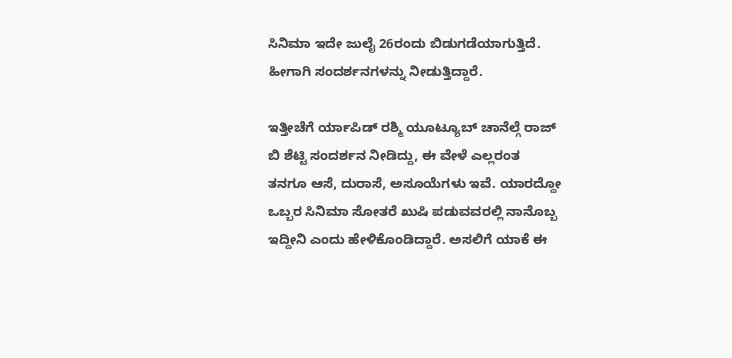ಸಿನಿಮಾ ಇದೇ ಜುಲೈ 26ರಂದು ಬಿಡುಗಡೆಯಾಗುತ್ತಿದೆ. ಹೀಗಾಗಿ ಸಂದರ್ಶನಗಳನ್ನು ನೀಡುತ್ತಿದ್ದಾರೆ.

ಇತ್ತೀಚೆಗೆ ರ್ಯಾಪಿಡ್ ರಶ್ಮಿ ಯೂಟ್ಯೂಬ್ ಚಾನೆಲ್ಗೆ ರಾಜ್ ಬಿ ಶೆಟ್ಟಿ ಸಂದರ್ಶನ ನೀಡಿದ್ದು, ಈ ವೇಳೆ ಎಲ್ಲರಂತ ತನಗೂ ಆಸೆ, ದುರಾಸೆ, ಅಸೂಯೆಗಳು ಇವೆ. ಯಾರದ್ದೋ ಒಬ್ಬರ ಸಿನಿಮಾ ಸೋತರೆ ಖುಷಿ ಪಡುವವರಲ್ಲಿ ನಾನೊಬ್ಬ ಇದ್ದೀನಿ ಎಂದು ಹೇಳಿಕೊಂಡಿದ್ದಾರೆ. ಅಸಲಿಗೆ ಯಾಕೆ ಈ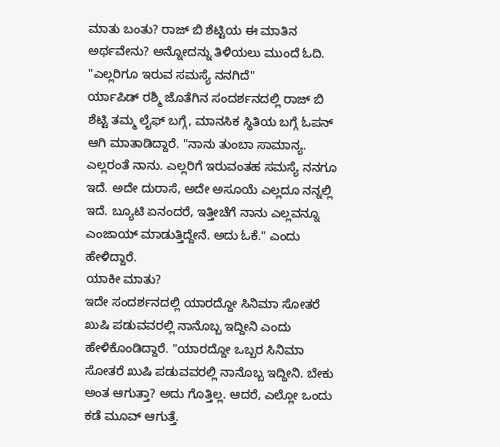ಮಾತು ಬಂತು? ರಾಜ್ ಬಿ ಶೆಟ್ಟಿಯ ಈ ಮಾತಿನ ಅರ್ಥವೇನು? ಅನ್ನೋದನ್ನು ತಿಳಿಯಲು ಮುಂದೆ ಓದಿ.
"ಎಲ್ಲರಿಗೂ ಇರುವ ಸಮಸ್ಯೆ ನನಗಿದೆ"
ರ್ಯಾಪಿಡ್ ರಶ್ಮಿ ಜೊತೆಗಿನ ಸಂದರ್ಶನದಲ್ಲಿ ರಾಜ್ ಬಿ ಶೆಟ್ಟಿ ತಮ್ಮ ಲೈಫ್ ಬಗ್ಗೆ, ಮಾನಸಿಕ ಸ್ಥಿತಿಯ ಬಗ್ಗೆ ಓಪನ್ ಆಗಿ ಮಾತಾಡಿದ್ದಾರೆ. "ನಾನು ತುಂಬಾ ಸಾಮಾನ್ಯ. ಎಲ್ಲರಂತೆ ನಾನು. ಎಲ್ಲರಿಗೆ ಇರುವಂತಹ ಸಮಸ್ಯೆ ನನಗೂ ಇದೆ. ಅದೇ ದುರಾಸೆ, ಅದೇ ಅಸೂಯೆ ಎಲ್ಲದೂ ನನ್ನಲ್ಲಿ ಇದೆ. ಬ್ಯೂಟಿ ಏನಂದರೆ, ಇತ್ತೀಚೆಗೆ ನಾನು ಎಲ್ಲವನ್ನೂ ಎಂಜಾಯ್ ಮಾಡುತ್ತಿದ್ದೇನೆ. ಅದು ಓಕೆ." ಎಂದು ಹೇಳಿದ್ದಾರೆ.
ಯಾಕೀ ಮಾತು?
ಇದೇ ಸಂದರ್ಶನದಲ್ಲಿ ಯಾರದ್ದೋ ಸಿನಿಮಾ ಸೋತರೆ ಖುಷಿ ಪಡುವವರಲ್ಲಿ ನಾನೊಬ್ಬ ಇದ್ದೀನಿ ಎಂದು ಹೇಳಿಕೊಂಡಿದ್ದಾರೆ. "ಯಾರದ್ದೋ ಒಬ್ಬರ ಸಿನಿಮಾ ಸೋತರೆ ಖುಷಿ ಪಡುವವರಲ್ಲಿ ನಾನೊಬ್ಬ ಇದ್ದೀನಿ. ಬೇಕು ಅಂತ ಆಗುತ್ತಾ? ಅದು ಗೊತ್ತಿಲ್ಲ. ಆದರೆ, ಎಲ್ಲೋ ಒಂದು ಕಡೆ ಮೂವ್ ಆಗುತ್ತೆ.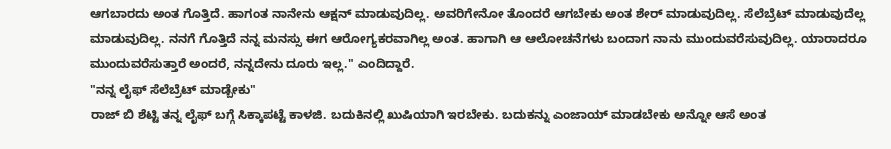ಆಗಬಾರದು ಅಂತ ಗೊತ್ತಿದೆ. ಹಾಗಂತ ನಾನೇನು ಆಕ್ಷನ್ ಮಾಡುವುದಿಲ್ಲ. ಅವರಿಗೇನೋ ತೊಂದರೆ ಆಗಬೇಕು ಅಂತ ಶೇರ್ ಮಾಡುವುದಿಲ್ಲ. ಸೆಲೆಬ್ರೆಟ್ ಮಾಡುವುದೆಲ್ಲ ಮಾಡುವುದಿಲ್ಲ. ನನಗೆ ಗೊತ್ತಿದೆ ನನ್ನ ಮನಸ್ಸು ಈಗ ಆರೋಗ್ಯಕರವಾಗಿಲ್ಲ ಅಂತ. ಹಾಗಾಗಿ ಆ ಆಲೋಚನೆಗಳು ಬಂದಾಗ ನಾನು ಮುಂದುವರೆಸುವುದಿಲ್ಲ. ಯಾರಾದರೂ ಮುಂದುವರೆಸುತ್ತಾರೆ ಅಂದರೆ, ನನ್ನದೇನು ದೂರು ಇಲ್ಲ." ಎಂದಿದ್ದಾರೆ.
"ನನ್ನ ಲೈಫ್ ಸೆಲೆಬ್ರೆಟ್ ಮಾಡ್ಬೇಕು"
ರಾಜ್ ಬಿ ಶೆಟ್ಟಿ ತನ್ನ ಲೈಫ್ ಬಗ್ಗೆ ಸಿಕ್ಕಾಪಟ್ಟೆ ಕಾಳಜಿ. ಬದುಕಿನಲ್ಲಿ ಖುಷಿಯಾಗಿ ಇರಬೇಕು. ಬದುಕನ್ನು ಎಂಜಾಯ್ ಮಾಡಬೇಕು ಅನ್ನೋ ಆಸೆ ಅಂತ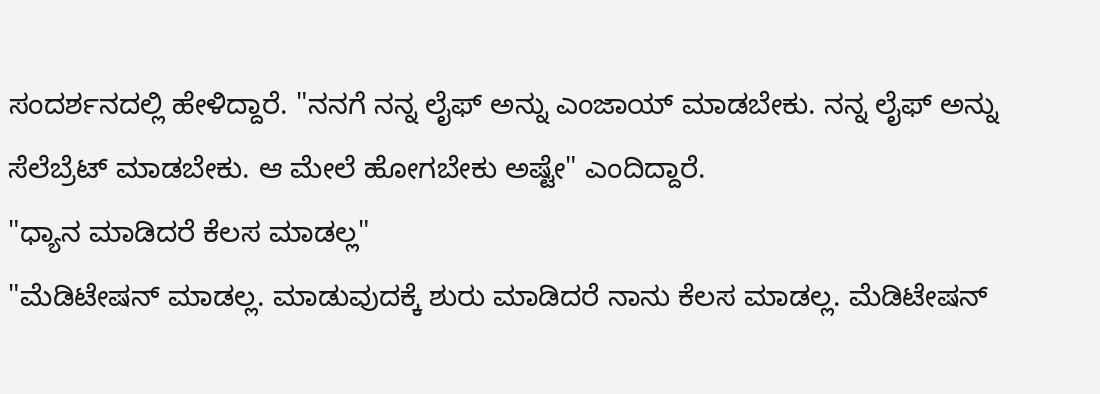ಸಂದರ್ಶನದಲ್ಲಿ ಹೇಳಿದ್ದಾರೆ. "ನನಗೆ ನನ್ನ ಲೈಫ್ ಅನ್ನು ಎಂಜಾಯ್ ಮಾಡಬೇಕು. ನನ್ನ ಲೈಫ್ ಅನ್ನು ಸೆಲೆಬ್ರೆಟ್ ಮಾಡಬೇಕು. ಆ ಮೇಲೆ ಹೋಗಬೇಕು ಅಷ್ಟೇ" ಎಂದಿದ್ದಾರೆ.
"ಧ್ಯಾನ ಮಾಡಿದರೆ ಕೆಲಸ ಮಾಡಲ್ಲ"
"ಮೆಡಿಟೇಷನ್ ಮಾಡಲ್ಲ. ಮಾಡುವುದಕ್ಕೆ ಶುರು ಮಾಡಿದರೆ ನಾನು ಕೆಲಸ ಮಾಡಲ್ಲ. ಮೆಡಿಟೇಷನ್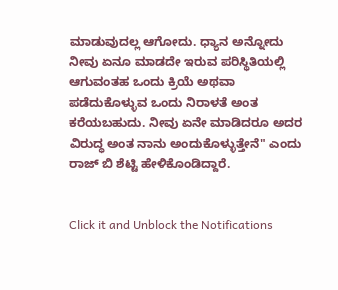ಮಾಡುವುದಲ್ಲ ಆಗೋದು. ಧ್ಯಾನ ಅನ್ನೋದು ನೀವು ಏನೂ ಮಾಡದೇ ಇರುವ ಪರಿಸ್ಥಿತಿಯಲ್ಲಿ ಆಗುವಂತಹ ಒಂದು ಕ್ರಿಯೆ ಅಥವಾ ಪಡೆದುಕೊಳ್ಳುವ ಒಂದು ನಿರಾಳತೆ ಅಂತ ಕರೆಯಬಹುದು. ನೀವು ಏನೇ ಮಾಡಿದರೂ ಅದರ ವಿರುದ್ಧ ಅಂತ ನಾನು ಅಂದುಕೊಳ್ಳುತ್ತೇನೆ" ಎಂದು ರಾಜ್ ಬಿ ಶೆಟ್ಟಿ ಹೇಳಿಕೊಂಡಿದ್ದಾರೆ.


Click it and Unblock the Notifications